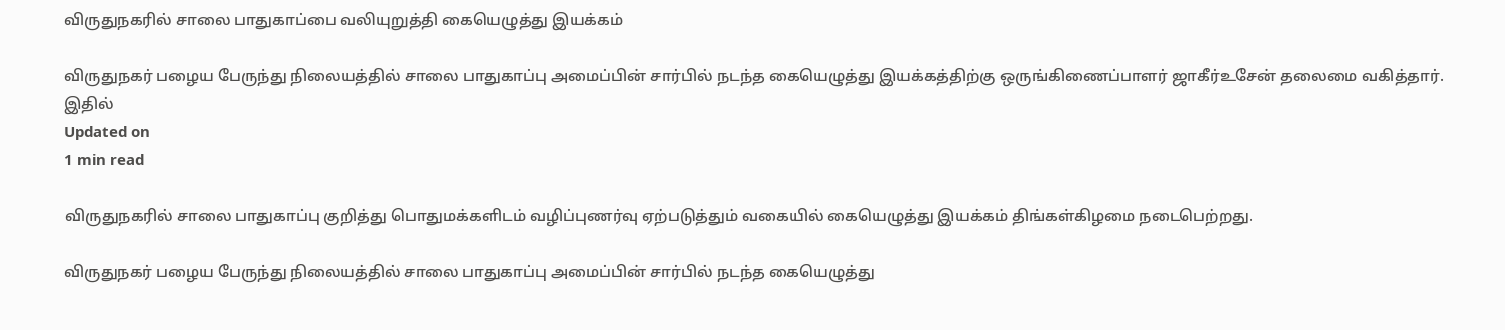விருதுநகரில் சாலை பாதுகாப்பை வலியுறுத்தி கையெழுத்து இயக்கம்

விருதுநகர் பழைய பேருந்து நிலையத்தில் சாலை பாதுகாப்பு அமைப்பின் சார்பில் நடந்த கையெழுத்து இயக்கத்திற்கு ஒருங்கிணைப்பாளர் ஜாகீர்உசேன் தலைமை வகித்தார். இதில்
Updated on
1 min read

விருதுநகரில் சாலை பாதுகாப்பு குறித்து பொதுமக்களிடம் வழிப்புணர்வு ஏற்படுத்தும் வகையில் கையெழுத்து இயக்கம் திங்கள்கிழமை நடைபெற்றது.

விருதுநகர் பழைய பேருந்து நிலையத்தில் சாலை பாதுகாப்பு அமைப்பின் சார்பில் நடந்த கையெழுத்து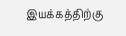இயக்கத்திற்கு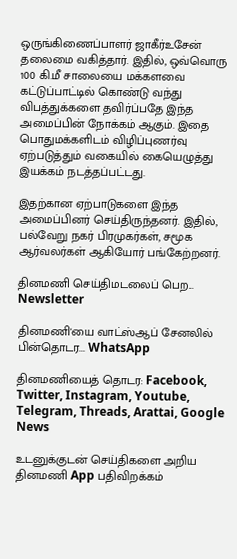ஒருங்கிணைப்பாளர் ஜாகீர்உசேன் தலைமை வகித்தார். இதில், ஒவ்வொரு 100 கி.மீ சாலையை மக்களவை கட்டுப்பாட்டில் கொண்டு வந்து விபத்துக்களை தவிர்ப்பதே இந்த அமைப்பின் நோக்கம் ஆகும். இதை பொதுமக்களிடம் விழிப்புணர்வு ஏற்படுத்தும் வகையில் கையெழுத்து இயக்கம் நடத்தப்பட்டது.

இதற்கான ஏற்பாடுகளை இந்த அமைப்பினர் செய்திருந்தனர். இதில், பல்வேறு நகர் பிரமுகர்கள், சமூக ஆர்வலர்கள் ஆகியோர் பங்கேற்றனர்.

தினமணி செய்திமடலைப் பெற... Newsletter

தினமணி'யை வாட்ஸ்ஆப் சேனலில் பின்தொடர... WhatsApp

தினமணியைத் தொடர: Facebook, Twitter, Instagram, Youtube, Telegram, Threads, Arattai, Google News

உடனுக்குடன் செய்திகளை அறிய தினமணி App பதிவிறக்கம்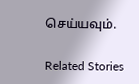செய்யவும்.

Related Stories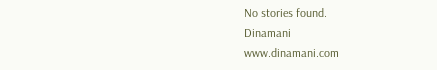No stories found.
Dinamani
www.dinamani.com